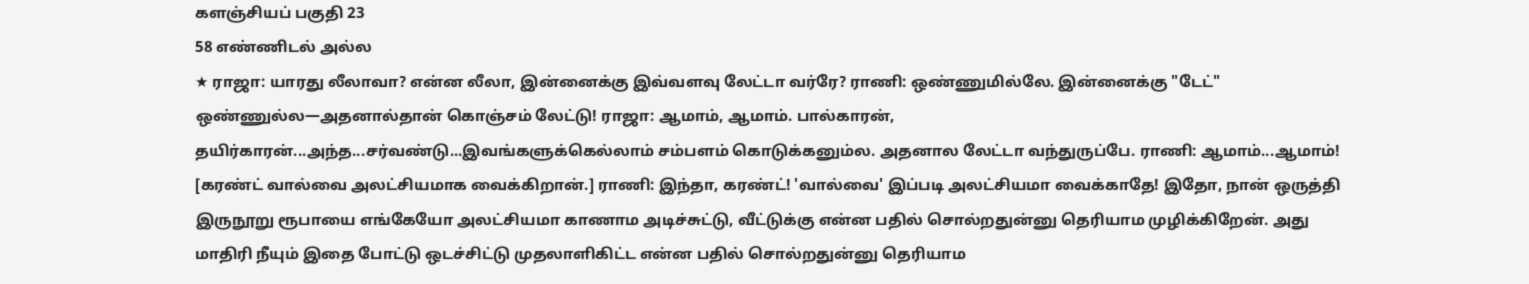களஞ்சியப் பகுதி 23
58 எண்ணிடல் அல்ல
★ ராஜா: யாரது லீலாவா? என்ன லீலா, இன்னைக்கு இவ்வளவு லேட்டா வர்ரே? ராணி: ஒண்ணுமில்லே. இன்னைக்கு "டேட்" ஒண்ணுல்ல—அதனால்தான் கொஞ்சம் லேட்டு! ராஜா: ஆமாம், ஆமாம். பால்காரன், தயிர்காரன்...அந்த...சர்வண்டு...இவங்களுக்கெல்லாம் சம்பளம் கொடுக்கனும்ல. அதனால லேட்டா வந்துருப்பே. ராணி: ஆமாம்...ஆமாம்! [கரண்ட் வால்வை அலட்சியமாக வைக்கிறான்.] ராணி: இந்தா, கரண்ட்! 'வால்வை' இப்படி அலட்சியமா வைக்காதே! இதோ, நான் ஒருத்தி இருநூறு ரூபாயை எங்கேயோ அலட்சியமா காணாம அடிச்சுட்டு, வீட்டுக்கு என்ன பதில் சொல்றதுன்னு தெரியாம முழிக்கிறேன். அது மாதிரி நீயும் இதை போட்டு ஒடச்சிட்டு முதலாளிகிட்ட என்ன பதில் சொல்றதுன்னு தெரியாம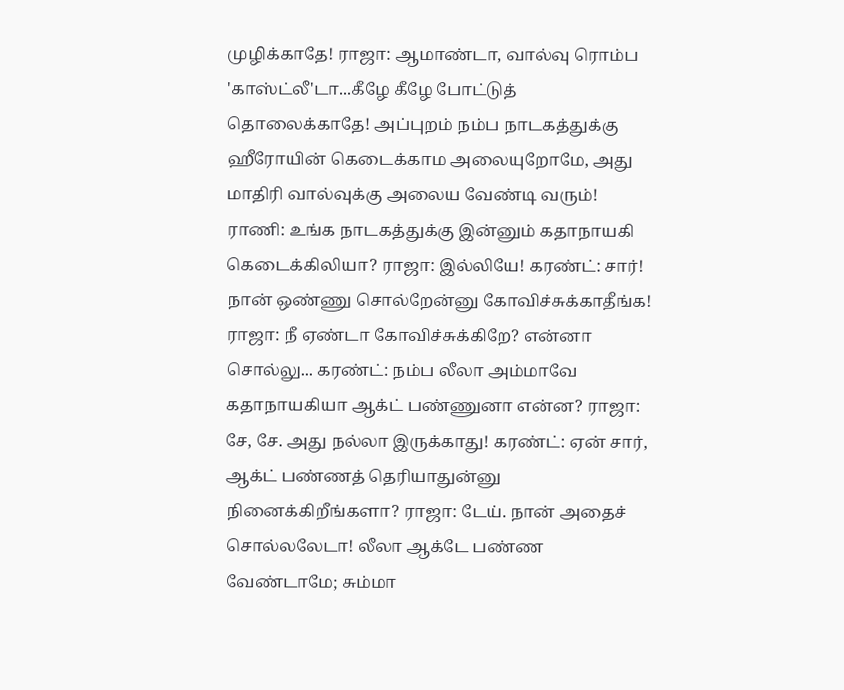முழிக்காதே! ராஜா: ஆமாண்டா, வால்வு ரொம்ப 'காஸ்ட்லீ'டா...கீழே கீழே போட்டுத் தொலைக்காதே! அப்புறம் நம்ப நாடகத்துக்கு ஹீரோயின் கெடைக்காம அலையுறோமே, அது மாதிரி வால்வுக்கு அலைய வேண்டி வரும்! ராணி: உங்க நாடகத்துக்கு இன்னும் கதாநாயகி கெடைக்கிலியா? ராஜா: இல்லியே! கரண்ட்: சார்! நான் ஒண்ணு சொல்றேன்னு கோவிச்சுக்காதீங்க! ராஜா: நீ ஏண்டா கோவிச்சுக்கிறே? என்னா சொல்லு... கரண்ட்: நம்ப லீலா அம்மாவே கதாநாயகியா ஆக்ட் பண்ணுனா என்ன? ராஜா: சே, சே. அது நல்லா இருக்காது! கரண்ட்: ஏன் சார், ஆக்ட் பண்ணத் தெரியாதுன்னு நினைக்கிறீங்களா? ராஜா: டேய். நான் அதைச் சொல்லலேடா! லீலா ஆக்டே பண்ண வேண்டாமே; சும்மா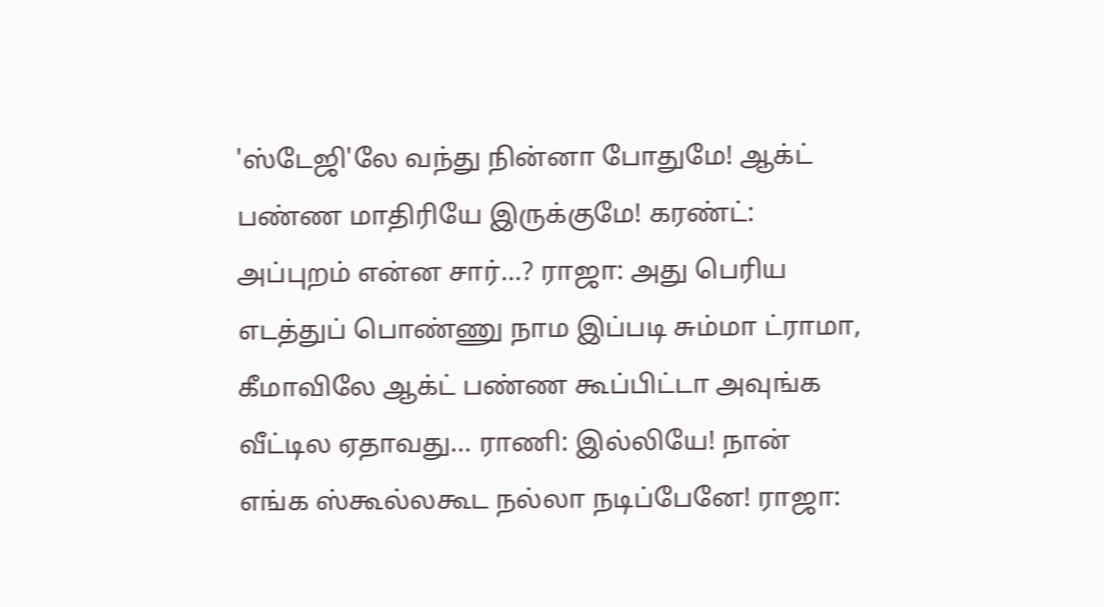'ஸ்டேஜி'லே வந்து நின்னா போதுமே! ஆக்ட் பண்ண மாதிரியே இருக்குமே! கரண்ட்: அப்புறம் என்ன சார்...? ராஜா: அது பெரிய எடத்துப் பொண்ணு நாம இப்படி சும்மா ட்ராமா, கீமாவிலே ஆக்ட் பண்ண கூப்பிட்டா அவுங்க வீட்டில ஏதாவது... ராணி: இல்லியே! நான் எங்க ஸ்கூல்லகூட நல்லா நடிப்பேனே! ராஜா: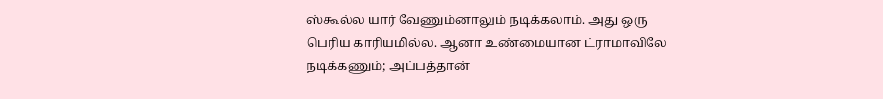ஸ்கூல்ல யார் வேணும்னாலும் நடிக்கலாம். அது ஒரு பெரிய காரியமில்ல. ஆனா உண்மையான ட்ராமாவிலே நடிக்கணும்; அப்பத்தான்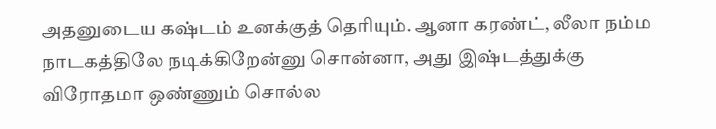அதனுடைய கஷ்டம் உனக்குத் தெரியும். ஆனா கரண்ட், லீலா நம்ம நாடகத்திலே நடிக்கிறேன்னு சொன்னா, அது இஷ்டத்துக்கு விரோதமா ஒண்ணும் சொல்ல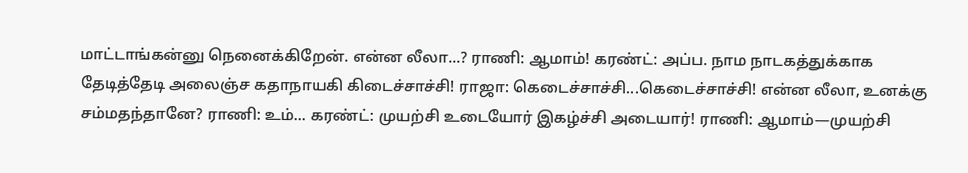மாட்டாங்கன்னு நெனைக்கிறேன். என்ன லீலா...? ராணி: ஆமாம்! கரண்ட்: அப்ப. நாம நாடகத்துக்காக தேடித்தேடி அலைஞ்ச கதாநாயகி கிடைச்சாச்சி! ராஜா: கெடைச்சாச்சி...கெடைச்சாச்சி! என்ன லீலா, உனக்கு சம்மதந்தானே? ராணி: உம்... கரண்ட்: முயற்சி உடையோர் இகழ்ச்சி அடையார்! ராணி: ஆமாம்—முயற்சி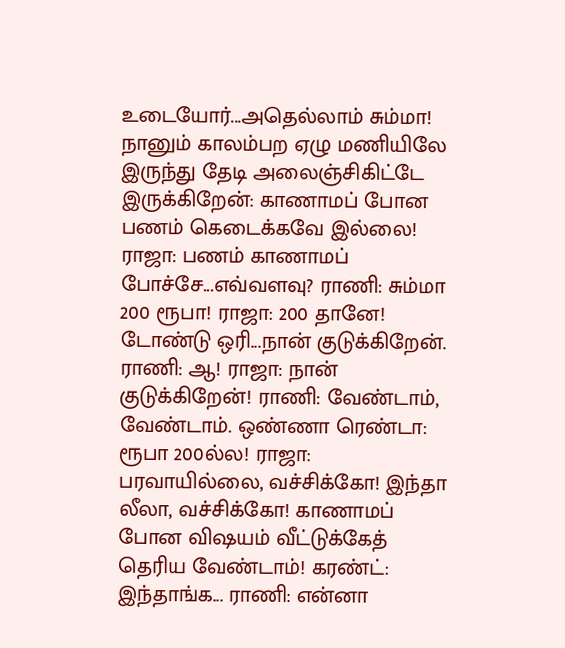உடையோர்...அதெல்லாம் சும்மா! நானும் காலம்பற ஏழு மணியிலே இருந்து தேடி அலைஞ்சிகிட்டே இருக்கிறேன்: காணாமப் போன பணம் கெடைக்கவே இல்லை! ராஜா: பணம் காணாமப் போச்சே...எவ்வளவு? ராணி: சும்மா 200 ரூபா! ராஜா: 200 தானே! டோண்டு ஒரி...நான் குடுக்கிறேன். ராணி: ஆ! ராஜா: நான் குடுக்கிறேன்! ராணி: வேண்டாம், வேண்டாம். ஒண்ணா ரெண்டா: ரூபா 200ல்ல! ராஜா: பரவாயில்லை, வச்சிக்கோ! இந்தா லீலா, வச்சிக்கோ! காணாமப் போன விஷயம் வீட்டுக்கேத் தெரிய வேண்டாம்! கரண்ட்: இந்தாங்க... ராணி: என்னா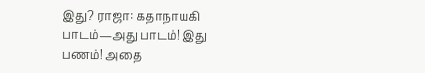இது? ராஜா: கதாநாயகி பாடம்—அது பாடம்! இது பணம்! அதை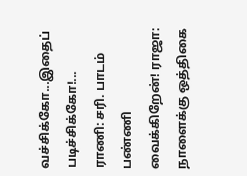வச்சிக்கோ...இதைப் படிச்சிக்கோ!... ராணி: சரி. பாடம் பண்ணி வைக்கிறேன்! ராஜா: நாளைக்கு ஒத்திகை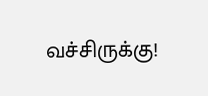வச்சிருக்கு!